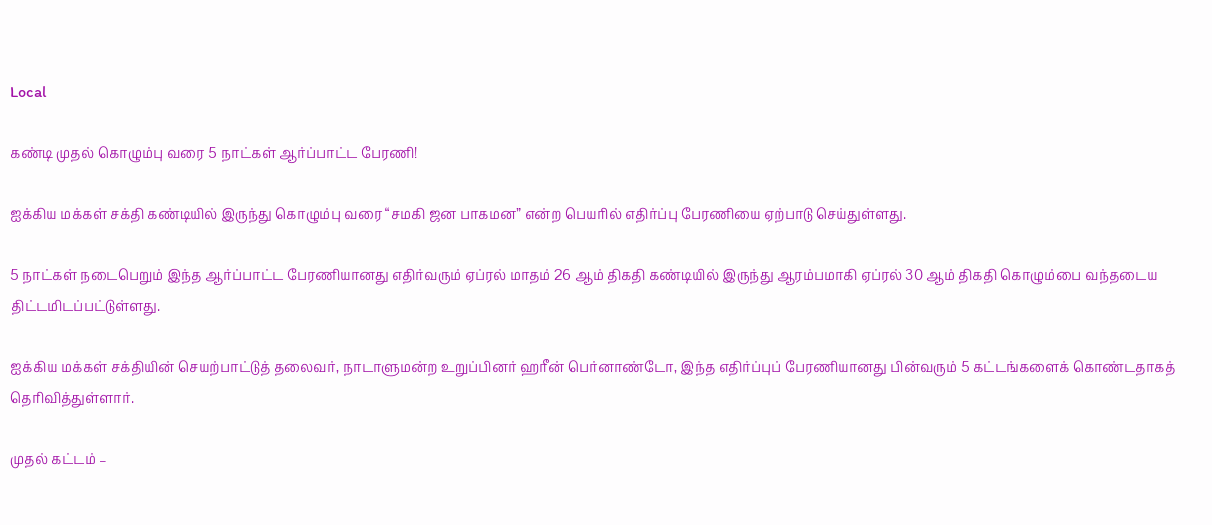Local

கண்டி முதல் கொழும்பு வரை 5 நாட்கள் ஆர்ப்பாட்ட பேரணி!

ஐக்கிய மக்கள் சக்தி கண்டியில் இருந்து கொழும்பு வரை “சமகி ஜன பாகமன” என்ற பெயரில் எதிர்ப்பு பேரணியை ஏற்பாடு செய்துள்ளது.

5 நாட்கள் நடைபெறும் இந்த ஆர்ப்பாட்ட பேரணியானது எதிர்வரும் ஏப்ரல் மாதம் 26 ஆம் திகதி கண்டியில் இருந்து ஆரம்பமாகி ஏப்ரல் 30 ஆம் திகதி கொழும்பை வந்தடைய திட்டமிடப்பட்டுள்ளது.

ஐக்கிய மக்கள் சக்தியின் செயற்பாட்டுத் தலைவர், நாடாளுமன்ற உறுப்பினர் ஹரீன் பெர்னாண்டோ, இந்த எதிர்ப்புப் பேரணியானது பின்வரும் 5 கட்டங்களைக் கொண்டதாகத் தெரிவித்துள்ளார்.

முதல் கட்டம் –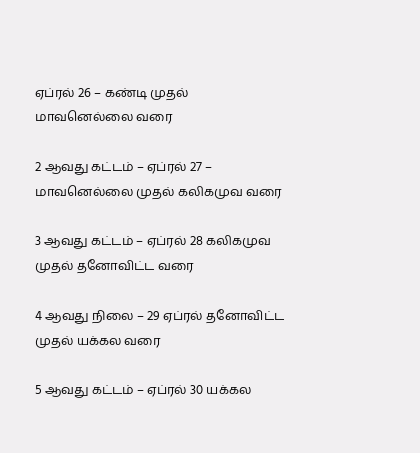ஏப்ரல் 26 – கண்டி முதல் மாவனெல்லை வரை

2 ஆவது கட்டம் – ஏப்ரல் 27 – மாவனெல்லை முதல் கலிகமுவ வரை

3 ஆவது கட்டம் – ஏப்ரல் 28 கலிகமுவ முதல் தனோவிட்ட வரை

4 ஆவது நிலை – 29 ஏப்ரல் தனோவிட்ட முதல் யக்கல வரை

5 ஆவது கட்டம் – ஏப்ரல் 30 யக்கல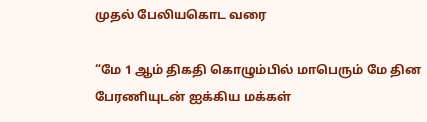முதல் பேலியகொட வரை

“மே 1 ஆம் திகதி கொழும்பில் மாபெரும் மே தின பேரணியுடன் ஐக்கிய மக்கள்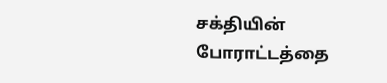சக்தியின் போராட்டத்தை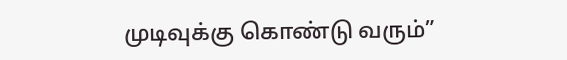முடிவுக்கு கொண்டு வரும்”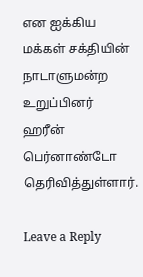என ஐக்கிய மக்கள் சக்தியின் நாடாளுமன்ற உறுப்பினர் ஹரீன் பெர்னாண்டோ தெரிவித்துள்ளார்.

Leave a Reply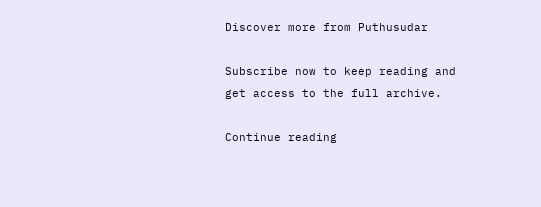Discover more from Puthusudar

Subscribe now to keep reading and get access to the full archive.

Continue reading